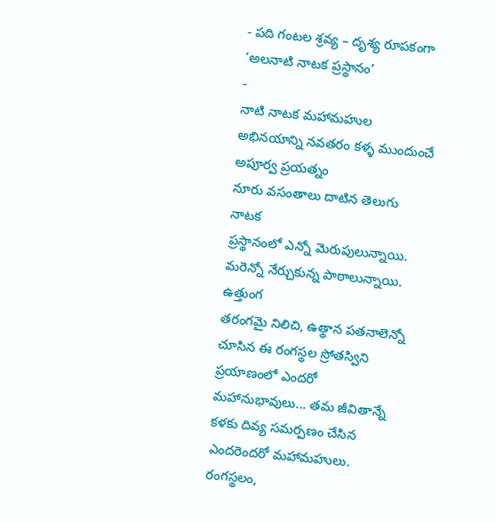- పది గంటల శ్రవ్య – దృశ్య రూపకంగా ‘అలనాటి నాటక ప్రస్థానం’
-
నాటి నాటక మహామహుల అభినయాన్ని నవతరం కళ్ళ ముందుంచే అపూర్వ ప్రయత్నం
నూరు వసంతాలు దాటిన తెలుగు నాటక
ప్రస్థానంలో ఎన్నో మెరుపులున్నాయి. మరెన్నో నేర్చుకున్న పాఠాలున్నాయి. ఉత్తుంగ
తరంగమై నిలిచి, ఉత్థాన పతనాలెన్నో చూసిన ఈ రంగస్థల స్రోతస్విని ప్రయాణంలో ఎందరో
మహానుభావులు... తమ జీవితాన్నే కళకు దివ్య సమర్పణం చేసిన ఎందరెందరో మహామహులు.
రంగస్థలం,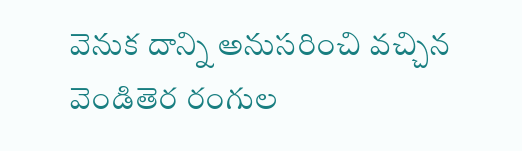వెనుక దాన్ని అనుసరించి వచ్చిన వెండితెర రంగుల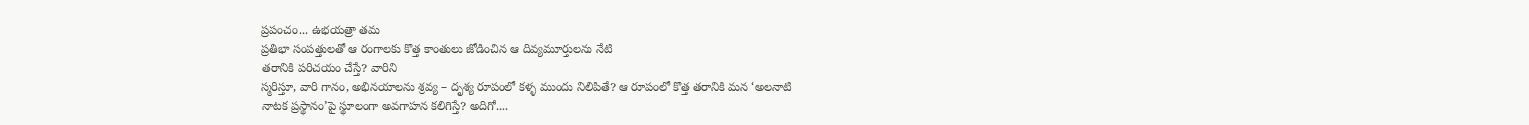ప్రపంచం... ఉభయత్రా తమ
ప్రతిభా సంపత్తులతో ఆ రంగాలకు కొత్త కాంతులు జోడించిన ఆ దివ్యమూర్తులను నేటి
తరానికి పరిచయం చేస్తే? వారిని
స్మరిస్తూ, వారి గానం, అభినయాలను శ్రవ్య – దృశ్య రూపంలో కళ్ళ ముందు నిలిపితే? ఆ రూపంలో కొత్త తరానికి మన ‘అలనాటి
నాటక ప్రస్థానం’పై స్థూలంగా అవగాహన కలిగిస్తే? అదిగో....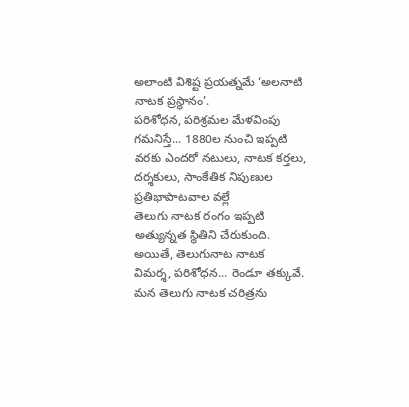అలాంటి విశిష్ట ప్రయత్నమే ‘అలనాటి
నాటక ప్రస్థానం’.
పరిశోధన, పరిశ్రమల మేళవింపు
గమనిస్తే... 1880ల నుంచి ఇప్పటి
వరకు ఎందరో నటులు, నాటక కర్తలు, దర్శకులు, సాంకేతిక నిపుణుల ప్రతిభాపాటవాల వల్లే
తెలుగు నాటక రంగం ఇప్పటి అత్యున్నత స్థితిని చేరుకుంది. అయితే, తెలుగునాట నాటక
విమర్శ, పరిశోధన... రెండూ తక్కువే. మన తెలుగు నాటక చరిత్రను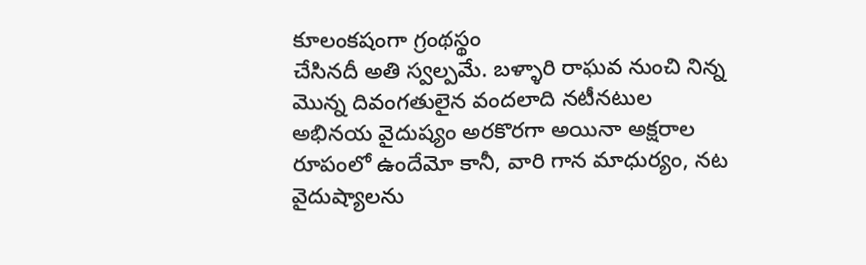కూలంకషంగా గ్రంథస్థం
చేసినదీ అతి స్వల్పమే. బళ్ళారి రాఘవ నుంచి నిన్న మొన్న దివంగతులైన వందలాది నటీనటుల
అభినయ వైదుష్యం అరకొరగా అయినా అక్షరాల రూపంలో ఉందేమో కానీ, వారి గాన మాధుర్యం, నట
వైదుష్యాలను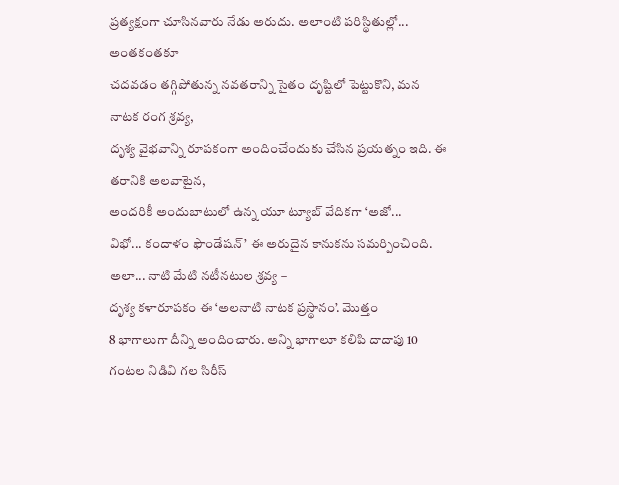ప్రత్యక్షంగా చూసినవారు నేడు అరుదు. అలాంటి పరిస్థితుల్లో... అంతకంతకూ
చదవడం తగ్గిపోతున్న నవతరాన్ని సైతం దృష్టిలో పెట్టుకొని, మన నాటక రంగ శ్రవ్య,
దృశ్య వైభవాన్ని రూపకంగా అందించేందుకు చేసిన ప్రయత్నం ఇది. ఈ తరానికి అలవాటైన,
అందరికీ అందుబాటులో ఉన్న యూ ట్యూబ్ వేదికగా ‘అజో...
విభో... కందాళం ఫౌండేషన్’ ఈ అరుదైన కానుకను సమర్పించింది.
అలా... నాటి మేటి నటీనటుల శ్రవ్య –
దృశ్య కళారూపకం ఈ ‘అలనాటి నాటక ప్రస్థానం’. మొత్తం
8 భాగాలుగా దీన్ని అందించారు. అన్ని భాగాలూ కలిపి దాదాపు 10 గంటల నిడివి గల సిరీస్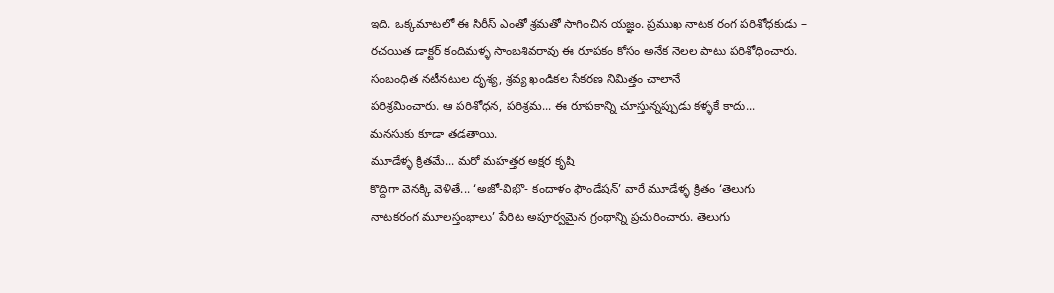ఇది. ఒక్కమాటలో ఈ సిరీస్ ఎంతో శ్రమతో సాగించిన యజ్ఞం. ప్రముఖ నాటక రంగ పరిశోధకుడు –
రచయిత డాక్టర్ కందిమళ్ళ సాంబశివరావు ఈ రూపకం కోసం అనేక నెలల పాటు పరిశోధించారు.
సంబంధిత నటీనటుల దృశ్య, శ్రవ్య ఖండికల సేకరణ నిమిత్తం చాలానే
పరిశ్రమించారు. ఆ పరిశోధన, పరిశ్రమ... ఈ రూపకాన్ని చూస్తున్నప్పుడు కళ్ళకే కాదు...
మనసుకు కూడా తడతాయి.
మూడేళ్ళ క్రితమే... మరో మహత్తర అక్షర కృషి
కొద్దిగా వెనక్కి వెళితే... ‘అజో-విభొ- కందాళం ఫౌండేషన్’ వారే మూడేళ్ళ క్రితం ‘తెలుగు
నాటకరంగ మూలస్తంభాలు’ పేరిట అపూర్వమైన గ్రంథాన్ని ప్రచురించారు. తెలుగు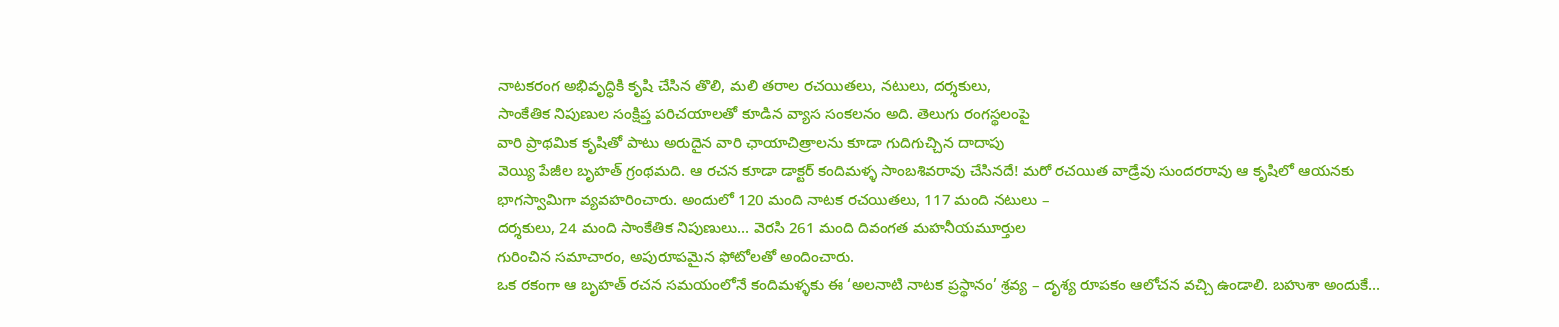నాటకరంగ అభివృద్ధికి కృషి చేసిన తొలి, మలి తరాల రచయితలు, నటులు, దర్శకులు,
సాంకేతిక నిపుణుల సంక్షిప్త పరిచయాలతో కూడిన వ్యాస సంకలనం అది. తెలుగు రంగస్థలంపై
వారి ప్రాథమిక కృషితో పాటు అరుదైన వారి ఛాయాచిత్రాలను కూడా గుదిగుచ్చిన దాదాపు
వెయ్యి పేజీల బృహత్ గ్రంథమది. ఆ రచన కూడా డాక్టర్ కందిమళ్ళ సాంబశివరావు చేసినదే! మరో రచయిత వాడ్రేవు సుందరరావు ఆ కృషిలో ఆయనకు
భాగస్వామిగా వ్యవహరించారు. అందులో 120 మంది నాటక రచయితలు, 117 మంది నటులు –
దర్శకులు, 24 మంది సాంకేతిక నిపుణులు... వెరసి 261 మంది దివంగత మహనీయమూర్తుల
గురించిన సమాచారం, అపురూపమైన ఫోటోలతో అందించారు.
ఒక రకంగా ఆ బృహత్ రచన సమయంలోనే కందిమళ్ళకు ఈ ‘అలనాటి నాటక ప్రస్థానం’ శ్రవ్య – దృశ్య రూపకం ఆలోచన వచ్చి ఉండాలి. బహుశా అందుకే...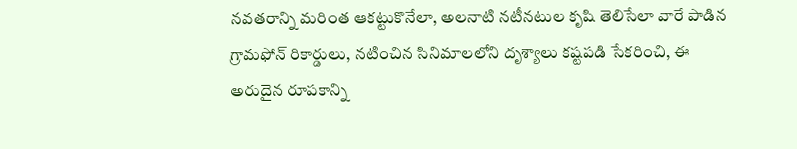నవతరాన్ని మరింత ఆకట్టుకొనేలా, అలనాటి నటీనటుల కృషి తెలిసేలా వారే పాడిన గ్రామఫోన్ రికార్డులు, నటించిన సినిమాలలోని దృశ్యాలు కష్టపడి సేకరించి, ఈ అరుదైన రూపకాన్ని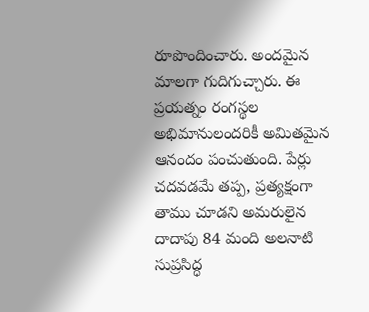రూపొందించారు. అందమైన మాలగా గుదిగుచ్చారు. ఈ ప్రయత్నం రంగస్థల అభిమానులందరికీ అమితమైన ఆనందం పంచుతుంది. పేర్లు చదవడమే తప్ప, ప్రత్యక్షంగా తాము చూడని అమరులైన దాదాపు 84 మంది అలనాటి సుప్రసిద్ధ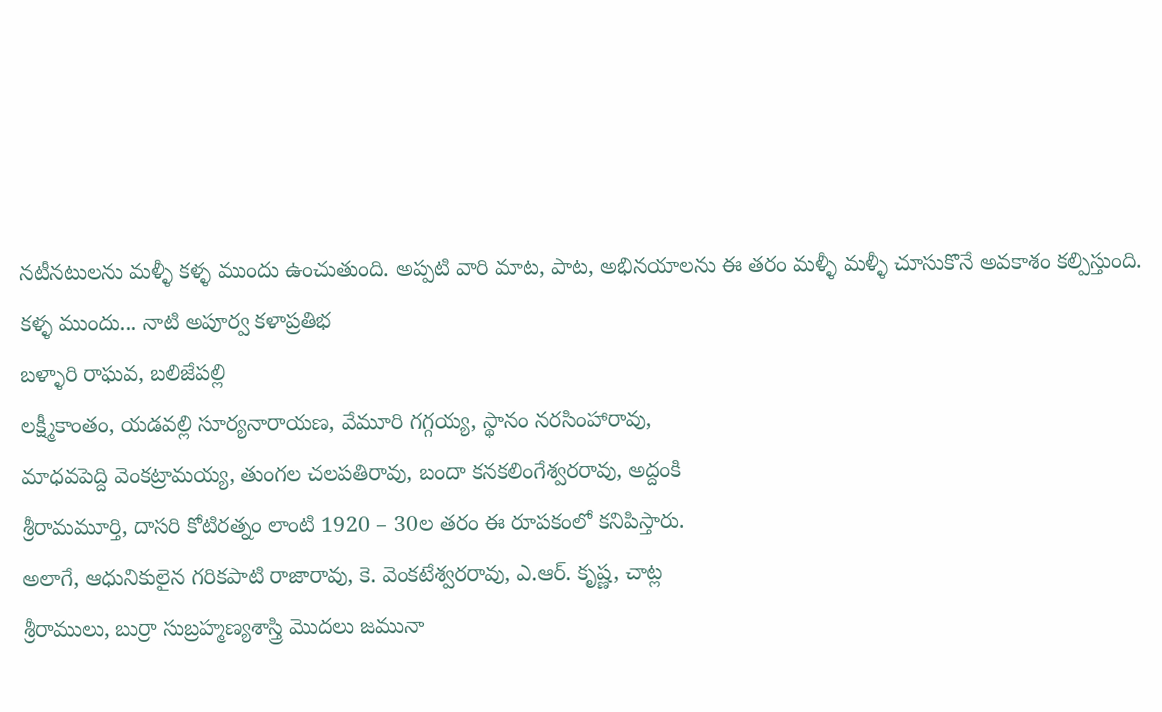నటీనటులను మళ్ళీ కళ్ళ ముందు ఉంచుతుంది. అప్పటి వారి మాట, పాట, అభినయాలను ఈ తరం మళ్ళీ మళ్ళీ చూసుకొనే అవకాశం కల్పిస్తుంది.
కళ్ళ ముందు... నాటి అపూర్వ కళాప్రతిభ
బళ్ళారి రాఘవ, బలిజేపల్లి
లక్ష్మీకాంతం, యడవల్లి సూర్యనారాయణ, వేమూరి గగ్గయ్య, స్థానం నరసింహారావు,
మాధవపెద్ది వెంకట్రామయ్య, తుంగల చలపతిరావు, బందా కనకలింగేశ్వరరావు, అద్దంకి
శ్రీరామమూర్తి, దాసరి కోటిరత్నం లాంటి 1920 – 30ల తరం ఈ రూపకంలో కనిపిస్తారు.
అలాగే, ఆధునికులైన గరికపాటి రాజారావు, కె. వెంకటేశ్వరరావు, ఎ.ఆర్. కృష్ణ, చాట్ల
శ్రీరాములు, బుర్రా సుబ్రహ్మణ్యశాస్త్రి మొదలు జమునా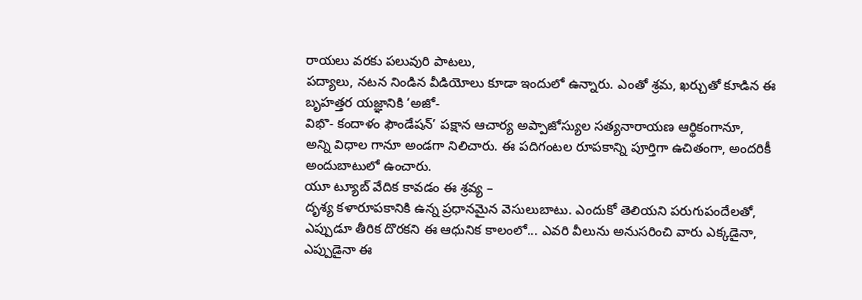రాయలు వరకు పలువురి పాటలు,
పద్యాలు, నటన నిండిన వీడియోలు కూడా ఇందులో ఉన్నారు. ఎంతో శ్రమ, ఖర్చుతో కూడిన ఈ
బృహత్తర యజ్ఞానికి ‘అజో-
విభొ- కందాళం ఫౌండేషన్’ పక్షాన ఆచార్య అప్పాజోస్యుల సత్యనారాయణ ఆర్థికంగానూ,
అన్ని విధాల గానూ అండగా నిలిచారు. ఈ పదిగంటల రూపకాన్ని పూర్తిగా ఉచితంగా, అందరికీ
అందుబాటులో ఉంచారు.
యూ ట్యూబ్ వేదిక కావడం ఈ శ్రవ్య –
దృశ్య కళారూపకానికి ఉన్న ప్రధానమైన వెసులుబాటు. ఎందుకో తెలియని పరుగుపందేలతో,
ఎప్పుడూ తీరిక దొరకని ఈ ఆధునిక కాలంలో... ఎవరి వీలును అనుసరించి వారు ఎక్కడైనా,
ఎప్పుడైనా ఈ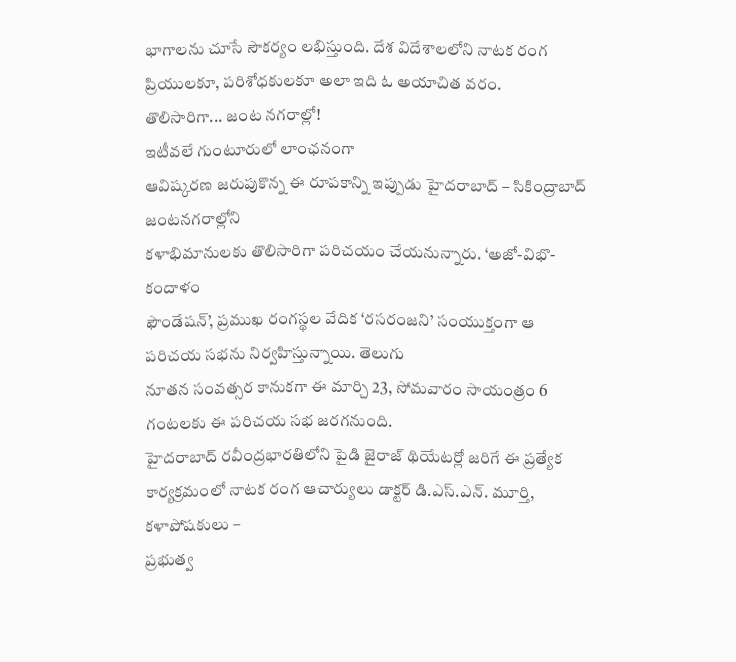భాగాలను చూసే సౌకర్యం లభిస్తుంది. దేశ విదేశాలలోని నాటక రంగ
ప్రియులకూ, పరిశోధకులకూ అలా ఇది ఓ అయాచిత వరం.
తొలిసారిగా... జంట నగరాల్లో!
ఇటీవలే గుంటూరులో లాంఛనంగా
ఆవిష్కరణ జరుపుకొన్న ఈ రూపకాన్ని ఇప్పుడు హైదరాబాద్ – సికింద్రాబాద్ జంటనగరాల్లోని
కళాభిమానులకు తొలిసారిగా పరిచయం చేయనున్నారు. ‘అజో-విభొ-కందాళం
ఫౌండేషన్’, ప్రముఖ రంగస్థల వేదిక ‘రసరంజని’ సంయుక్తంగా ఆ పరిచయ సభను నిర్వహిస్తున్నాయి. తెలుగు
నూతన సంవత్సర కానుకగా ఈ మార్చి 23, సోమవారం సాయంత్రం 6 గంటలకు ఈ పరిచయ సభ జరగనుంది.
హైదరాబాద్ రవీంద్రభారతిలోని పైడి జైరాజ్ థియేటర్లో జరిగే ఈ ప్రత్యేక
కార్యక్రమంలో నాటక రంగ ఆచార్యులు డాక్టర్ డి.ఎస్.ఎన్. మూర్తి, కళాపోషకులు –
ప్రభుత్వ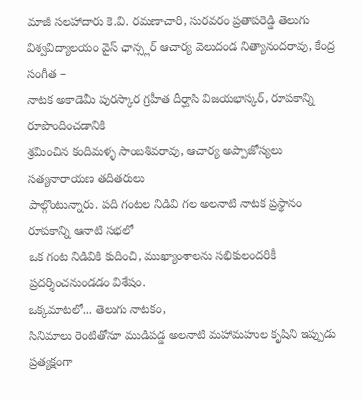మాజీ సలహాదారు కె.వి. రమణాచారి, సురవరం ప్రతాపరెడ్డి తెలుగు
విశ్వవిద్యాలయం వైస్ ఛాన్స్లర్ ఆచార్య వెలుదండ నిత్యానందరావు, కేంద్ర సంగీత –
నాటక అకాడెమీ పురస్కార గ్రహీత దీర్ఘాసి విజయభాస్కర్, రూపకాన్ని రూపొందించడానికి
శ్రమించిన కందిమళ్ళ సాంబశివరావు, ఆచార్య అప్పాజోస్యలు సత్యనారాయణ తదితరులు
పాల్గొంటున్నారు. పది గంటల నిడివి గల అలనాటి నాటక ప్రస్థానం రూపకాన్ని ఆనాటి సభలో
ఒక గంట నిడివికి కుదించి, ముఖ్యాంశాలను సభికులందరికీ ప్రదర్శించనుండడం విశేషం.
ఒక్కమాటలో... తెలుగు నాటకం,
సినిమాలు రెంటితోనూ ముడిపడ్డ అలనాటి మహామహుల కృషిని ఇప్పుడు ప్రత్యక్షంగా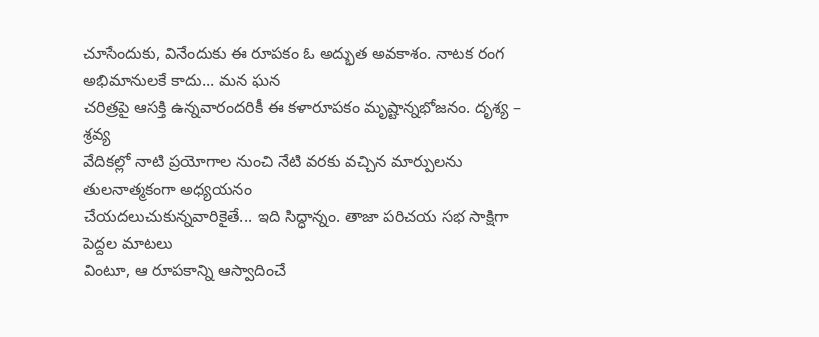చూసేందుకు, వినేందుకు ఈ రూపకం ఓ అద్భుత అవకాశం. నాటక రంగ అభిమానులకే కాదు... మన ఘన
చరిత్రపై ఆసక్తి ఉన్నవారందరికీ ఈ కళారూపకం మృష్టాన్నభోజనం. దృశ్య – శ్రవ్య
వేదికల్లో నాటి ప్రయోగాల నుంచి నేటి వరకు వచ్చిన మార్పులను తులనాత్మకంగా అధ్యయనం
చేయదలుచుకున్నవారికైతే... ఇది సిద్ధాన్నం. తాజా పరిచయ సభ సాక్షిగా పెద్దల మాటలు
వింటూ, ఆ రూపకాన్ని ఆస్వాదించే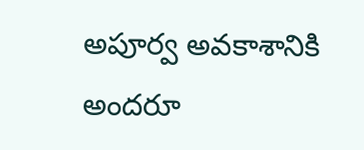అపూర్వ అవకాశానికి అందరూ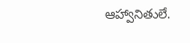ఆహ్వానితులే.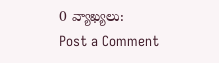0 వ్యాఖ్యలు:
Post a Comment